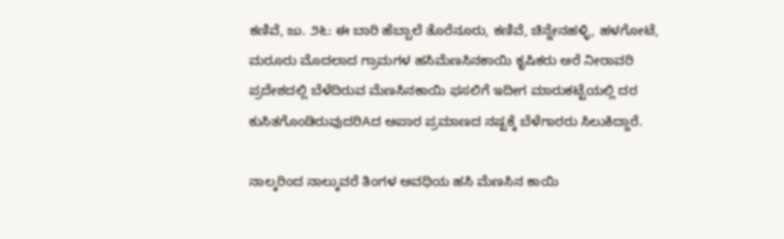ಕಣಿವೆ, ಜು. ೨೬: ಈ ಬಾರಿ ಹೆಬ್ಬಾಲೆ ತೊರೆನೂರು, ಕಣಿವೆ, ಚಿನ್ನೇನಹಳ್ಳಿ, ಹಳಗೋಟೆ, ಮರೂರು ಮೊದಲಾದ ಗ್ರಾಮಗಳ ಹಸಿಮೆಣಸಿನಕಾಯಿ ಕೃಷಿಕರು ಅರೆ ನೀರಾವರಿ ಪ್ರದೇಶದಲ್ಲಿ ಬೆಳೆದಿರುವ ಮೆಣಸಿನಕಾಯಿ ಫಸಲಿಗೆ ಇದೀಗ ಮಾರುಕಟ್ಟೆಯಲ್ಲಿ ದರ ಕುಸಿತಗೊಂಡಿರುವುದರಿAದ ಅಪಾರ ಪ್ರಮಾಣದ ನಷ್ಟಕ್ಕೆ ಬೆಳೆಗಾರರು ಸಿಲುಕಿದ್ದಾರೆ.

ನಾಲ್ಕರಿಂದ ನಾಲ್ಕುವರೆ ತಿಂಗಳ ಅವಧಿಯ ಹಸಿ ಮೆಣಸಿನ ಕಾಯಿ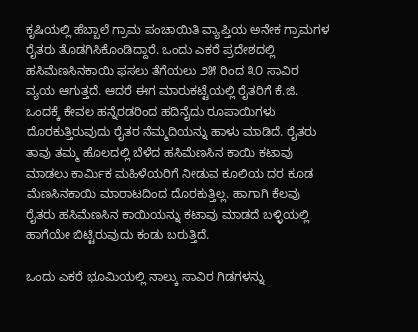ಕೃಷಿಯಲ್ಲಿ ಹೆಬ್ಬಾಲೆ ಗ್ರಾಮ ಪಂಚಾಯಿತಿ ವ್ಯಾಪ್ತಿಯ ಅನೇಕ ಗ್ರಾಮಗಳ ರೈತರು ತೊಡಗಿಸಿಕೊಂಡಿದ್ದಾರೆ. ಒಂದು ಎಕರೆ ಪ್ರದೇಶದಲ್ಲಿ ಹಸಿಮೆಣಸಿನಕಾಯಿ ಫಸಲು ತೆಗೆಯಲು ೨೫ ರಿಂದ ೩೦ ಸಾವಿರ ವ್ಯಯ ಆಗುತ್ತದೆ. ಆದರೆ ಈಗ ಮಾರುಕಟ್ಟೆಯಲ್ಲಿ ರೈತರಿಗೆ ಕೆ.ಜಿ. ಒಂದಕ್ಕೆ ಕೇವಲ ಹನ್ನೆರಡರಿಂದ ಹದಿನೈದು ರೂಪಾಯಿಗಳು ದೊರಕುತ್ತಿರುವುದು ರೈತರ ನೆಮ್ಮದಿಯನ್ನು ಹಾಳು ಮಾಡಿದೆ. ರೈತರು ತಾವು ತಮ್ಮ ಹೊಲದಲ್ಲಿ ಬೆಳೆದ ಹಸಿಮೆಣಸಿನ ಕಾಯಿ ಕಟಾವು ಮಾಡಲು ಕಾರ್ಮಿಕ ಮಹಿಳೆಯರಿಗೆ ನೀಡುವ ಕೂಲಿಯ ದರ ಕೂಡ ಮೆಣಸಿನಕಾಯಿ ಮಾರಾಟದಿಂದ ದೊರಕುತ್ತಿಲ್ಲ. ಹಾಗಾಗಿ ಕೆಲವು ರೈತರು ಹಸಿಮೆಣಸಿನ ಕಾಯಿಯನ್ನು ಕಟಾವು ಮಾಡದೆ ಬಳ್ಳಿಯಲ್ಲಿ ಹಾಗೆಯೇ ಬಿಟ್ಟಿರುವುದು ಕಂಡು ಬರುತ್ತಿದೆ.

ಒಂದು ಎಕರೆ ಭೂಮಿಯಲ್ಲಿ ನಾಲ್ಕು ಸಾವಿರ ಗಿಡಗಳನ್ನು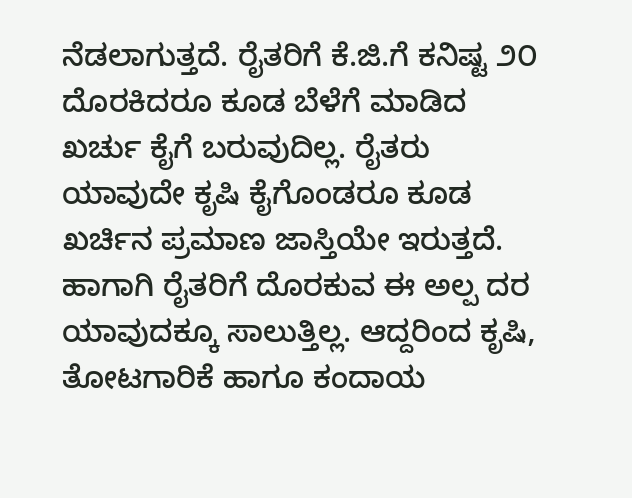ನೆಡಲಾಗುತ್ತದೆ. ರೈತರಿಗೆ ಕೆ.ಜಿ.ಗೆ ಕನಿಷ್ಟ ೨೦ ದೊರಕಿದರೂ ಕೂಡ ಬೆಳೆಗೆ ಮಾಡಿದ ಖರ್ಚು ಕೈಗೆ ಬರುವುದಿಲ್ಲ. ರೈತರು ಯಾವುದೇ ಕೃಷಿ ಕೈಗೊಂಡರೂ ಕೂಡ ಖರ್ಚಿನ ಪ್ರಮಾಣ ಜಾಸ್ತಿಯೇ ಇರುತ್ತದೆ. ಹಾಗಾಗಿ ರೈತರಿಗೆ ದೊರಕುವ ಈ ಅಲ್ಪ ದರ ಯಾವುದಕ್ಕೂ ಸಾಲುತ್ತಿಲ್ಲ. ಆದ್ದರಿಂದ ಕೃಷಿ, ತೋಟಗಾರಿಕೆ ಹಾಗೂ ಕಂದಾಯ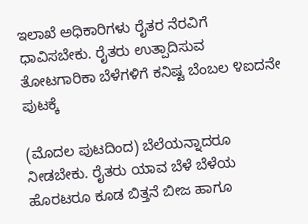ಇಲಾಖೆ ಅಧಿಕಾರಿಗಳು ರೈತರ ನೆರವಿಗೆ ಧಾವಿಸಬೇಕು. ರೈತರು ಉತ್ಪಾದಿಸುವ ತೋಟಗಾರಿಕಾ ಬೆಳೆಗಳಿಗೆ ಕನಿಷ್ಟ ಬೆಂಬಲ ೪ಐದನೇ ಪುಟಕ್ಕೆ

(ಮೊದಲ ಪುಟದಿಂದ) ಬೆಲೆಯನ್ನಾದರೂ ನೀಡಬೇಕು. ರೈತರು ಯಾವ ಬೆಳೆ ಬೆಳೆಯ ಹೊರಟರೂ ಕೂಡ ಬಿತ್ತನೆ ಬೀಜ ಹಾಗೂ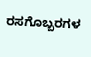ರಸಗೊಬ್ಬರಗಳ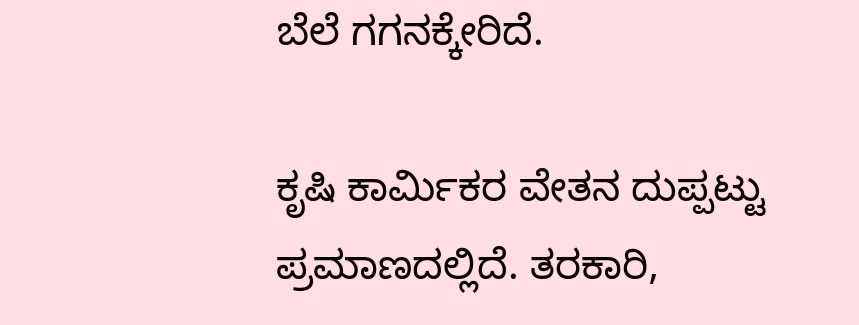ಬೆಲೆ ಗಗನಕ್ಕೇರಿದೆ.

ಕೃಷಿ ಕಾರ್ಮಿಕರ ವೇತನ ದುಪ್ಪಟ್ಟು ಪ್ರಮಾಣದಲ್ಲಿದೆ. ತರಕಾರಿ,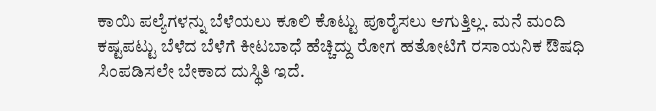ಕಾಯಿ ಪಲ್ಯೆಗಳನ್ನು ಬೆಳೆಯಲು ಕೂಲಿ ಕೊಟ್ಟು ಪೂರೈಸಲು ಆಗುತ್ತಿಲ್ಲ. ಮನೆ ಮಂದಿ ಕಷ್ಟಪಟ್ಟು ಬೆಳೆದ ಬೆಳೆಗೆ ಕೀಟಬಾಧೆ ಹೆಚ್ಚಿದ್ದು ರೋಗ ಹತೋಟಿಗೆ ರಸಾಯನಿಕ ಔಷಧಿ ಸಿಂಪಡಿಸಲೇ ಬೇಕಾದ ದುಸ್ಥಿತಿ ಇದೆ.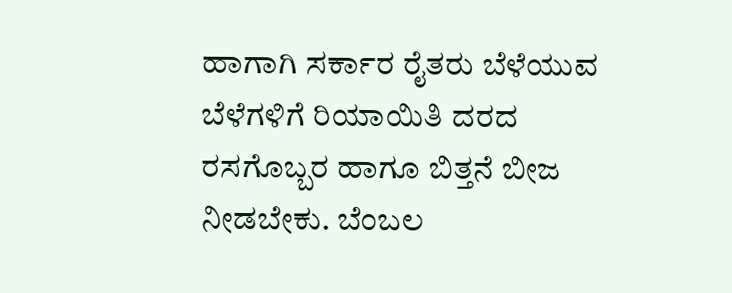ಹಾಗಾಗಿ ಸರ್ಕಾರ ರೈತರು ಬೆಳೆಯುವ ಬೆಳೆಗಳಿಗೆ ರಿಯಾಯಿತಿ ದರದ ರಸಗೊಬ್ಬರ ಹಾಗೂ ಬಿತ್ತನೆ ಬೀಜ ನೀಡಬೇಕು. ಬೆಂಬಲ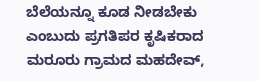ಬೆಲೆಯನ್ನೂ ಕೂಡ ನೀಡಬೇಕು ಎಂಬುದು ಪ್ರಗತಿಪರ ಕೃಷಿಕರಾದ ಮರೂರು ಗ್ರಾಮದ ಮಹದೇವ್,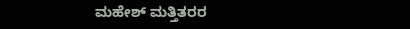ಮಹೇಶ್ ಮತ್ತಿತರರ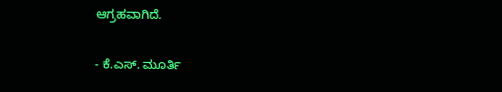ಆಗ್ರಹವಾಗಿದೆ.

- ಕೆ.ಎಸ್. ಮೂರ್ತಿ